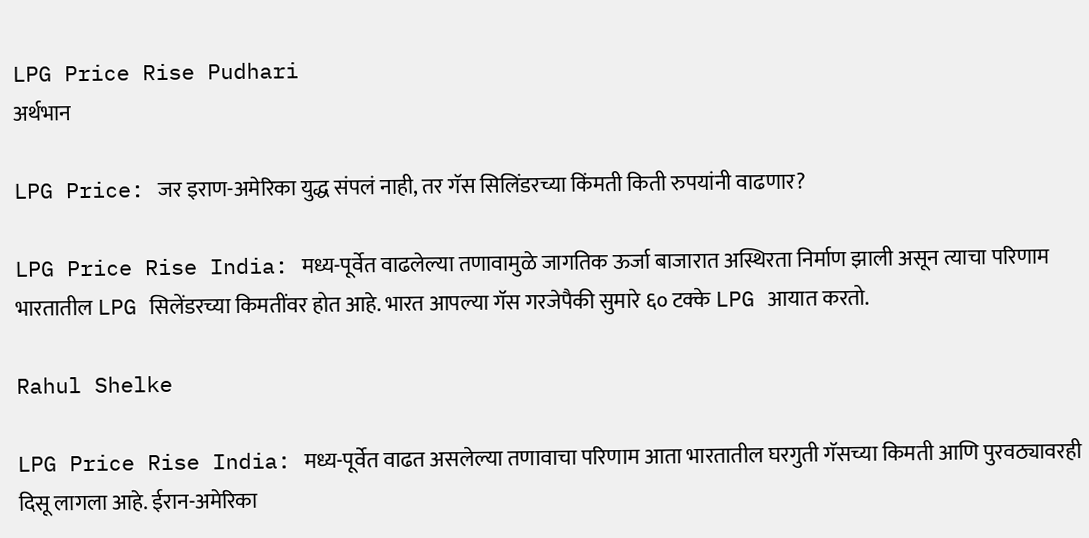LPG Price Rise Pudhari
अर्थभान

LPG Price: जर इराण-अमेरिका युद्ध संपलं नाही, तर गॅस सिलिंडरच्या किंमती किती रुपयांनी वाढणार?

LPG Price Rise India: मध्य-पूर्वेत वाढलेल्या तणावामुळे जागतिक ऊर्जा बाजारात अस्थिरता निर्माण झाली असून त्याचा परिणाम भारतातील LPG सिलेंडरच्या किमतींवर होत आहे. भारत आपल्या गॅस गरजेपैकी सुमारे ६० टक्के LPG आयात करतो.

Rahul Shelke

LPG Price Rise India: मध्य-पूर्वेत वाढत असलेल्या तणावाचा परिणाम आता भारतातील घरगुती गॅसच्या किमती आणि पुरवठ्यावरही दिसू लागला आहे. ईरान-अमेरिका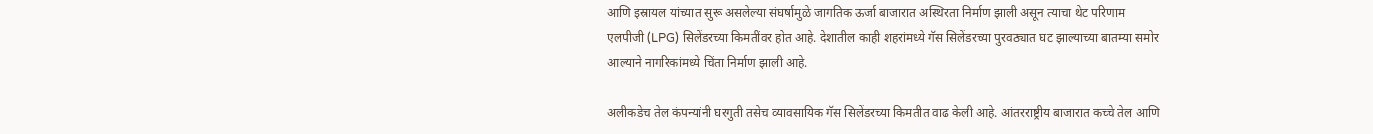आणि इस्रायल यांच्यात सुरू असलेल्या संघर्षामुळे जागतिक ऊर्जा बाजारात अस्थिरता निर्माण झाली असून त्याचा थेट परिणाम एलपीजी (LPG) सिलेंडरच्या किमतींवर होत आहे. देशातील काही शहरांमध्ये गॅस सिलेंडरच्या पुरवठ्यात घट झाल्याच्या बातम्या समोर आल्याने नागरिकांमध्ये चिंता निर्माण झाली आहे.

अलीकडेच तेल कंपन्यांनी घरगुती तसेच व्यावसायिक गॅस सिलेंडरच्या किमतीत वाढ केली आहे. आंतरराष्ट्रीय बाजारात कच्चे तेल आणि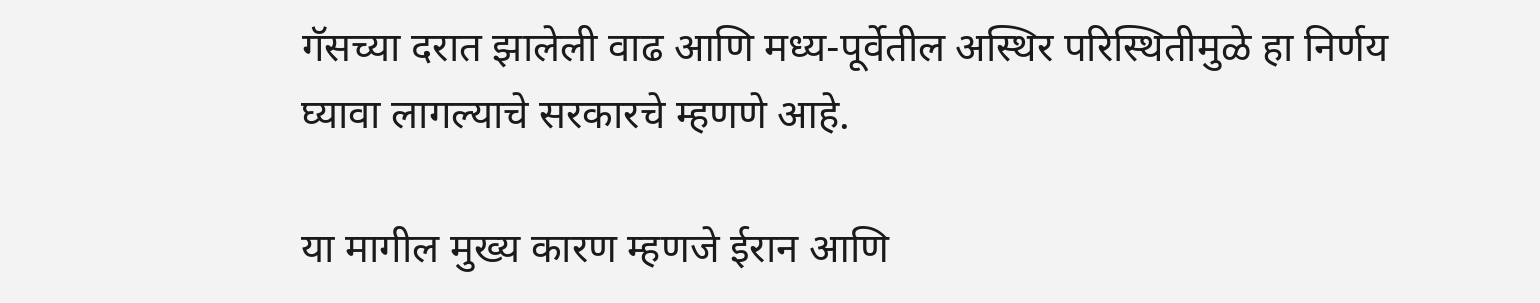गॅसच्या दरात झालेली वाढ आणि मध्य-पूर्वेतील अस्थिर परिस्थितीमुळे हा निर्णय घ्यावा लागल्याचे सरकारचे म्हणणे आहे.

या मागील मुख्य कारण म्हणजे ईरान आणि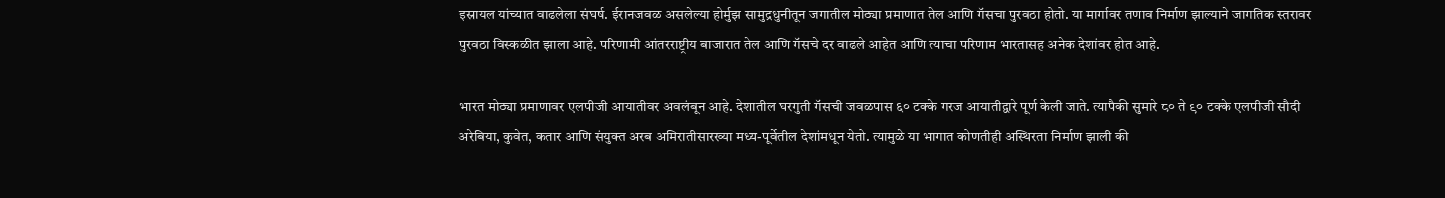इस्रायल यांच्यात वाढलेला संघर्ष. ईरानजवळ असलेल्या होर्मुझ सामुद्रधुनीतून जगातील मोठ्या प्रमाणात तेल आणि गॅसचा पुरवठा होतो. या मार्गावर तणाव निर्माण झाल्याने जागतिक स्तरावर पुरवठा विस्कळीत झाला आहे. परिणामी आंतरराष्ट्रीय बाजारात तेल आणि गॅसचे दर वाढले आहेत आणि त्याचा परिणाम भारतासह अनेक देशांवर होत आहे.

भारत मोठ्या प्रमाणावर एलपीजी आयातीवर अवलंबून आहे. देशातील घरगुती गॅसची जवळपास ६० टक्के गरज आयातीद्वारे पूर्ण केली जाते. त्यापैकी सुमारे ८० ते ९० टक्के एलपीजी सौदी अरेबिया, कुवेत, कतार आणि संयुक्त अरब अमिरातीसारख्या मध्य-पूर्वेतील देशांमधून येतो. त्यामुळे या भागात कोणतीही अस्थिरता निर्माण झाली की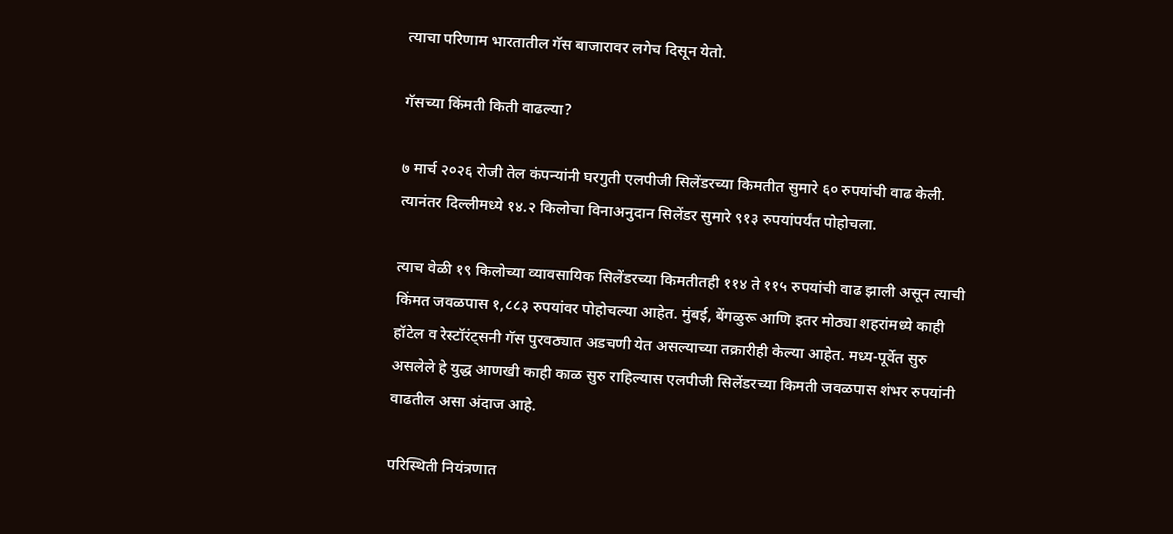त्याचा परिणाम भारतातील गॅस बाजारावर लगेच दिसून येतो.

गॅसच्या किंमती किती वाढल्या?

७ मार्च २०२६ रोजी तेल कंपन्यांनी घरगुती एलपीजी सिलेंडरच्या किमतीत सुमारे ६० रुपयांची वाढ केली. त्यानंतर दिल्लीमध्ये १४.२ किलोचा विनाअनुदान सिलेंडर सुमारे ९१३ रुपयांपर्यंत पोहोचला.

त्याच वेळी १९ किलोच्या व्यावसायिक सिलेंडरच्या किमतीतही ११४ ते ११५ रुपयांची वाढ झाली असून त्याची किंमत जवळपास १,८८३ रुपयांवर पोहोचल्या आहेत. मुंबई, बेंगळुरू आणि इतर मोठ्या शहरांमध्ये काही हॉटेल व रेस्टॉरंट्सनी गॅस पुरवठ्यात अडचणी येत असल्याच्या तक्रारीही केल्या आहेत. मध्य-पूर्वेत सुरु असलेले हे युद्ध आणखी काही काळ सुरु राहिल्यास एलपीजी सिलेंडरच्या किमती जवळपास शंभर रुपयांनी वाढतील असा अंदाज आहे.

परिस्थिती नियंत्रणात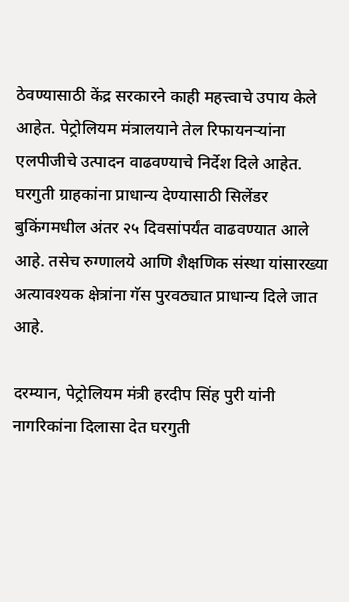ठेवण्यासाठी केंद्र सरकारने काही महत्त्वाचे उपाय केले आहेत. पेट्रोलियम मंत्रालयाने तेल रिफायनऱ्यांना एलपीजीचे उत्पादन वाढवण्याचे निर्देश दिले आहेत. घरगुती ग्राहकांना प्राधान्य देण्यासाठी सिलेंडर बुकिंगमधील अंतर २५ दिवसांपर्यंत वाढवण्यात आले आहे. तसेच रुग्णालये आणि शैक्षणिक संस्था यांसारख्या अत्यावश्यक क्षेत्रांना गॅस पुरवठ्यात प्राधान्य दिले जात आहे.

दरम्यान, पेट्रोलियम मंत्री हरदीप सिंह पुरी यांनी नागरिकांना दिलासा देत घरगुती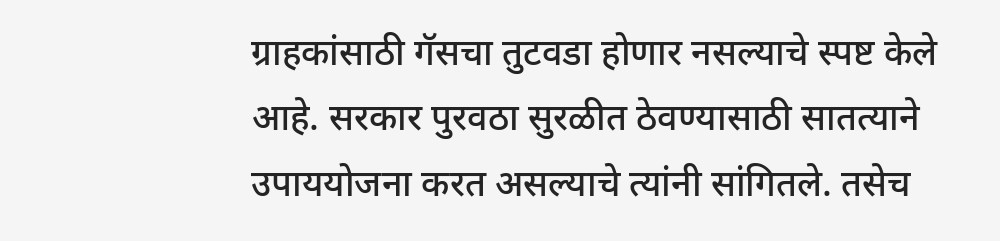ग्राहकांसाठी गॅसचा तुटवडा होणार नसल्याचे स्पष्ट केले आहे. सरकार पुरवठा सुरळीत ठेवण्यासाठी सातत्याने उपाययोजना करत असल्याचे त्यांनी सांगितले. तसेच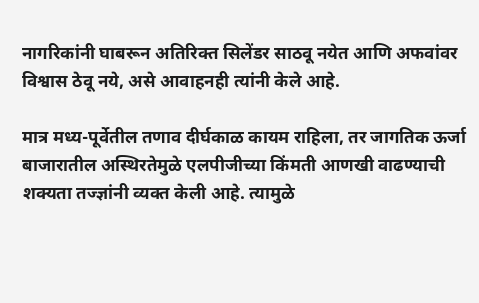नागरिकांनी घाबरून अतिरिक्त सिलेंडर साठवू नयेत आणि अफवांवर विश्वास ठेवू नये, असे आवाहनही त्यांनी केले आहे.

मात्र मध्य-पूर्वेतील तणाव दीर्घकाळ कायम राहिला, तर जागतिक ऊर्जा बाजारातील अस्थिरतेमुळे एलपीजीच्या किंमती आणखी वाढण्याची शक्यता तज्ज्ञांनी व्यक्त केली आहे. त्यामुळे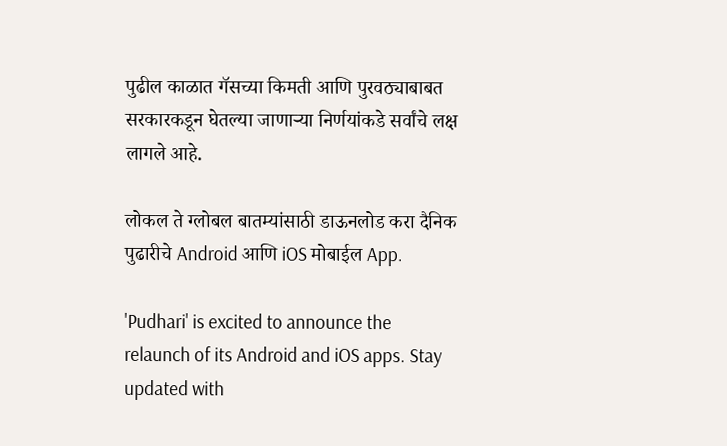पुढील काळात गॅसच्या किमती आणि पुरवठ्याबाबत सरकारकडून घेतल्या जाणाऱ्या निर्णयांकडे सर्वांचे लक्ष लागले आहे.

लोकल ते ग्लोबल बातम्यांसाठी डाऊनलोड करा दैनिक पुढारीचे Android आणि iOS मोबाईल App.

'Pudhari' is excited to announce the relaunch of its Android and iOS apps. Stay updated with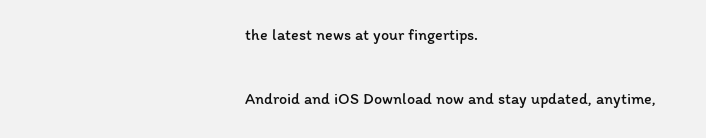the latest news at your fingertips.

Android and iOS Download now and stay updated, anytime,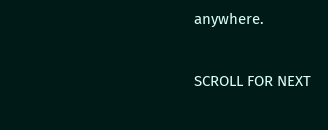anywhere.

SCROLL FOR NEXT